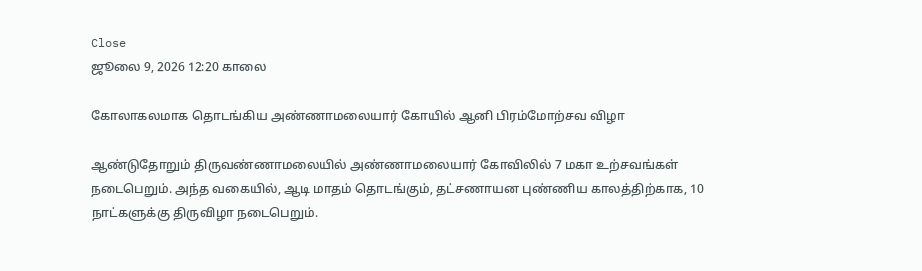Close
ஜூலை 9, 2026 12:20 காலை

கோலாகலமாக தொடங்கிய அண்ணாமலையார் கோயில் ஆனி பிரம்மோற்சவ விழா

ஆண்டுதோறும் திருவண்ணாமலையில் அண்ணாமலையார் கோவிலில் 7 மகா உற்சவங்கள் நடைபெறும். அந்த வகையில், ஆடி மாதம் தொடங்கும், தட்சணாயன புண்ணிய காலத்திற்காக, 10 நாட்களுக்கு திருவிழா நடைபெறும்.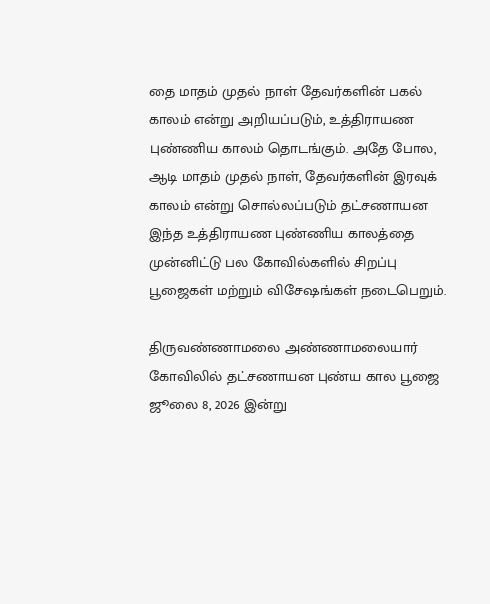தை மாதம் முதல் நாள் தேவர்களின் பகல் காலம் என்று அறியப்படும், உத்திராயண புண்ணிய காலம் தொடங்கும். அதே போல, ஆடி மாதம் முதல் நாள், தேவர்களின் இரவுக் காலம் என்று சொல்லப்படும் தட்சணாயன இந்த உத்திராயண புண்ணிய காலத்தை முன்னிட்டு பல கோவில்களில் சிறப்பு பூஜைகள் மற்றும் விசேஷங்கள் நடைபெறும்.

திருவண்ணாமலை அண்ணாமலையார் கோவிலில் தட்சணாயன புண்ய கால பூஜை ஜூலை 8, 2026 இன்று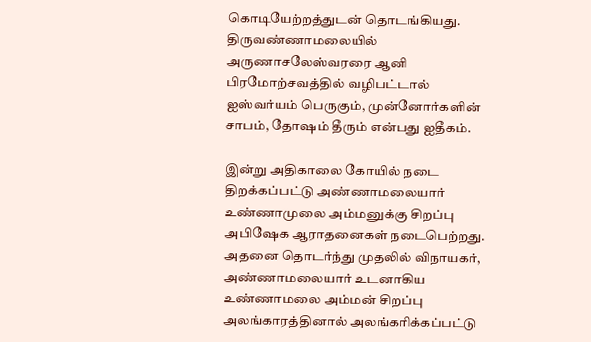கொடியேற்றத்துடன் தொடங்கியது. திருவண்ணாமலையில் அருணாசலேஸ்வரரை ஆனி பிரமோற்சவத்தில் வழிபட்டால் ஐஸ்வர்யம் பெருகும், முன்னோர்களின் சாபம், தோஷம் தீரும் என்பது ஐதீகம்.

இன்று அதிகாலை கோயில் நடை திறக்கப்பட்டு அண்ணாமலையார் உண்ணாமுலை அம்மனுக்கு சிறப்பு அபிஷேக ஆராதனைகள் நடைபெற்றது. அதனை தொடர்ந்து முதலில் விநாயகர், அண்ணாமலையார் உடனாகிய உண்ணாமலை அம்மன் சிறப்பு அலங்காரத்தினால் அலங்கரிக்கப்பட்டு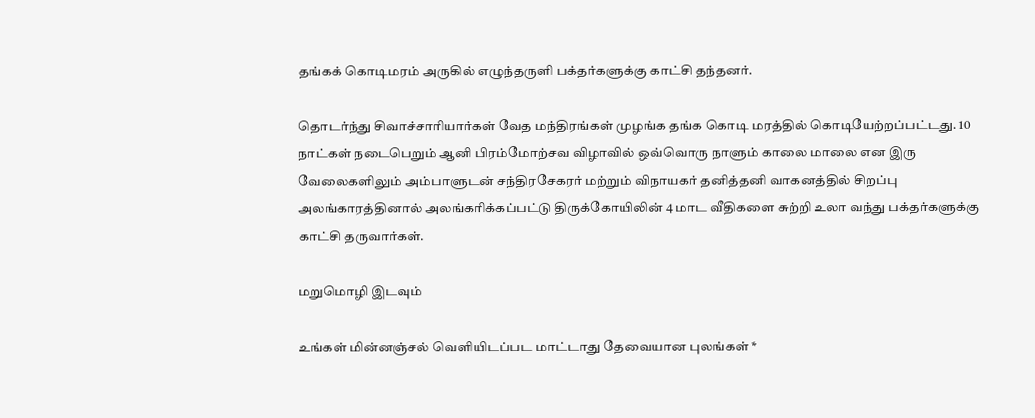தங்கக் கொடிமரம் அருகில் எழுந்தருளி பக்தர்களுக்கு காட்சி தந்தனர்.

தொடர்ந்து சிவாச்சாரியார்கள் வேத மந்திரங்கள் முழங்க தங்க கொடி மரத்தில் கொடியேற்றப்பட்டது. 10 நாட்கள் நடைபெறும் ஆனி பிரம்மோற்சவ விழாவில் ஒவ்வொரு நாளும் காலை மாலை என இரு வேலைகளிலும் அம்பாளுடன் சந்திரசேகரர் மற்றும் விநாயகர் தனித்தனி வாகனத்தில் சிறப்பு அலங்காரத்தினால் அலங்கரிக்கப்பட்டு திருக்கோயிலின் 4 மாட வீதிகளை சுற்றி உலா வந்து பக்தர்களுக்கு காட்சி தருவார்கள்.

மறுமொழி இடவும்

உங்கள் மின்னஞ்சல் வெளியிடப்பட மாட்டாது தேவையான புலங்கள் *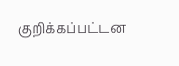குறிக்கப்பட்டன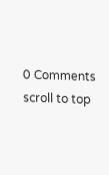0 Comments
scroll to top